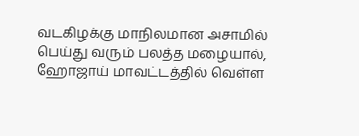வடகிழக்கு மாநிலமான அசாமில் பெய்து வரும் பலத்த மழையால், ஹோஜாய் மாவட்டத்தில் வெள்ள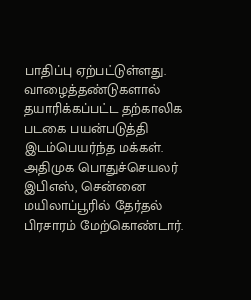பாதிப்பு ஏற்பட்டுள்ளது. வாழைத்தண்டுகளால் தயாரிக்கப்பட்ட தற்காலிக படகை பயன்படுத்தி இடம்பெயர்ந்த மக்கள்.
அதிமுக பொதுச்செயலர் இபிஎஸ், சென்னை மயிலாப்பூரில் தேர்தல் பிரசாரம் மேற்கொண்டார்.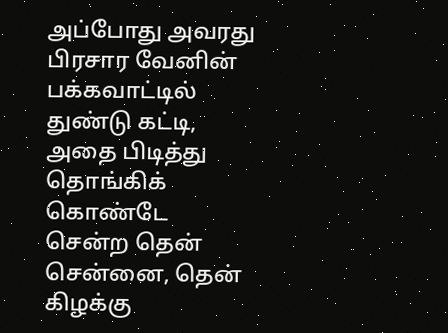அப்போது அவரது பிரசார வேனின் பக்கவாட்டில் துண்டு கட்டி, அதை பிடித்து தொங்கிக் கொண்டே சென்ற தென் சென்னை, தென் கிழக்கு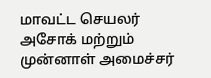மாவட்ட செயலர் அசோக் மற்றும் முன்னாள் அமைச்சர்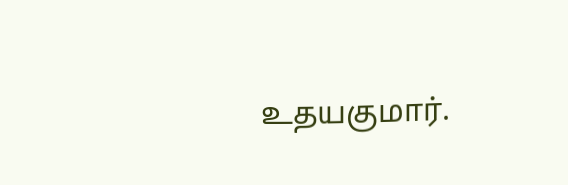உதயகுமார்.